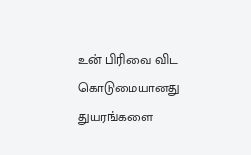உன் பிரிவை விட கொடுமையானது
துயரங்களை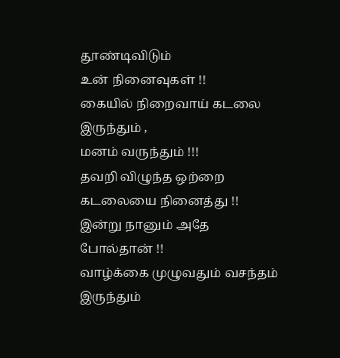தூண்டிவிடும்
உன் நினைவுகள் !!
கையில் நிறைவாய் கடலை இருந்தும் ,
மனம் வருந்தும் !!!
தவறி விழுந்த ஒற்றை கடலையை நினைத்து !!
இன்று நானும் அதே போல்தான் !!
வாழ்க்கை முழுவதும் வசந்தம் இருந்தும்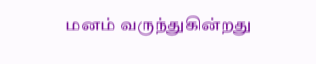மனம் வருந்துகின்றது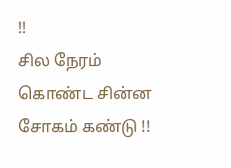!!
சில நேரம் கொண்ட சின்ன சோகம் கண்டு !!